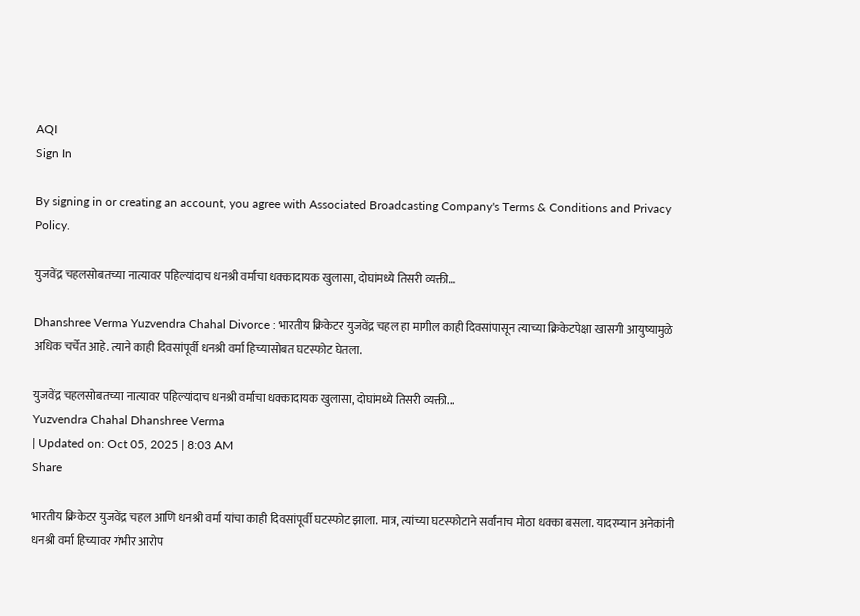AQI
Sign In

By signing in or creating an account, you agree with Associated Broadcasting Company's Terms & Conditions and Privacy Policy.

युजवेंद्र चहलसोबतच्या नात्यावर पहिल्यांदाच धनश्री वर्माचा धक्कादायक खुलासा, दोघांमध्ये तिसरी व्यक्ती…

Dhanshree Verma Yuzvendra Chahal Divorce : भारतीय क्रिकेटर युजवेंद्र चहल हा मागील काही दिवसांपासून त्याच्या क्रिकेटपेक्षा खासगी आयुष्यामुळे अधिक चर्चेत आहे. त्याने काही दिवसांपूर्वी धनश्री वर्मा हिच्यासोबत घटस्फोट घेतला.

युजवेंद्र चहलसोबतच्या नात्यावर पहिल्यांदाच धनश्री वर्माचा धक्कादायक खुलासा, दोघांमध्ये तिसरी व्यक्ती...
Yuzvendra Chahal Dhanshree Verma
| Updated on: Oct 05, 2025 | 8:03 AM
Share

भारतीय क्रिकेटर युजवेंद्र चहल आणि धनश्री वर्मा यांचा काही दिवसांपूर्वी घटस्फोट झाला. मात्र, त्यांच्या घटस्फोटाने सर्वांनाच मोठा धक्का बसला. यादरम्यान अनेकांनी धनश्री वर्मा हिच्यावर गंभीर आरोप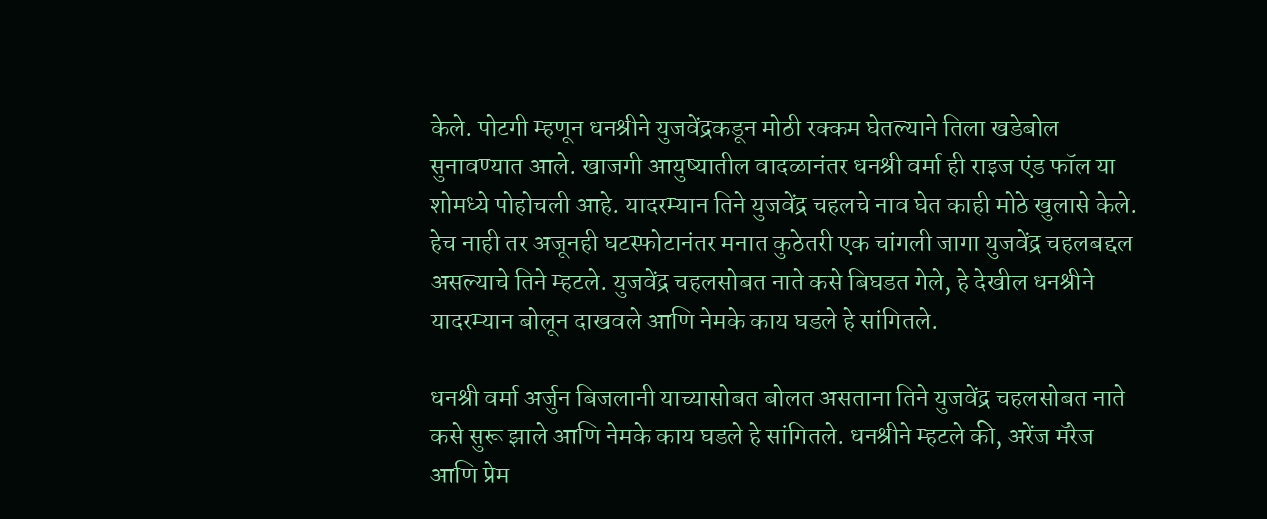केले. पोटगी म्हणून धनश्रीने युजवेंद्रकडून मोठी रक्कम घेतल्याने तिला खडेबोल सुनावण्यात आले. खाजगी आयुष्यातील वादळानंतर धनश्री वर्मा ही राइज एंड फॉल या शोमध्ये पोहोचली आहे. यादरम्यान तिने युजवेंद्र चहलचे नाव घेत काही मोठे खुलासे केले. हेच नाही तर अजूनही घटस्फोटानंतर मनात कुठेतरी एक चांगली जागा युजवेंद्र चहलबद्दल असल्याचे तिने म्हटले. युजवेंद्र चहलसोबत नाते कसे बिघडत गेले, हे देखील धनश्रीने यादरम्यान बोलून दाखवले आणि नेमके काय घडले हे सांगितले.

धनश्री वर्मा अर्जुन बिजलानी याच्यासोबत बोलत असताना तिने युजवेंद्र चहलसोबत नाते कसे सुरू झाले आणि नेमके काय घडले हे सांगितले. धनश्रीने म्हटले की, अरेंज मॅरेज आणि प्रेम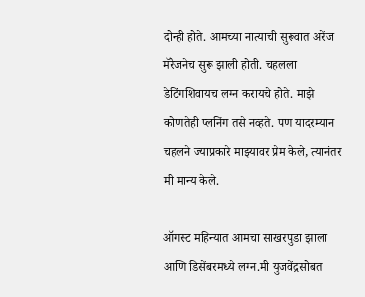दोन्ही होते. आमच्या नात्याची सुरूवात अरेंज मॅरेजनेच सुरू झाली होती. चहलला डेटिंगशिवायच लग्न करायचे होते. माझे कोणतेही प्लनिंग तसे नव्हते. पण यादरम्यान चहलने ज्याप्रकारे माझ्यावर प्रेम केले, त्यानंतर मी मान्य केले.

ऑगस्ट महिन्यात आमचा साखरपुडा झाला आणि डिसेंबरमध्ये लग्न.मी युजवेंद्रसोबत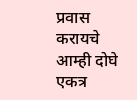प्रवास करायचे आम्ही दोघे एकत्र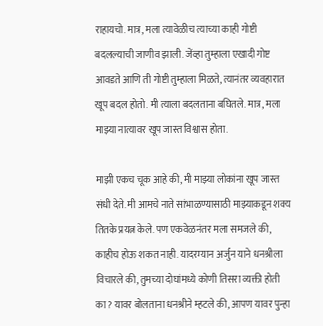राहायचो. मात्र, मला त्यावेळीच त्याच्या काही गोष्टी बदलल्याची जाणीव झाली. जेंव्हा तुम्हाला एखादी गोष्ट आवडते आणि ती गोष्टी तुम्हाला मिळते, त्यानंतर व्यवहारात खूप बदल होतो. मी त्याला बदलताना बघितले. मात्र, मला माझ्या नात्यावर खूप जास्त विश्वास होता.

माझी एकच चूक आहे की, मी माझ्या लोकांना खूप जास्त संधी देते. मी आमचे नाते सांभाळण्यासाठी माझ्याकडून शक्य तितके प्रयत्न केले. पण एकवेळनंतर मला समजले की, काहीच होऊ शकत नाही. यादरम्यान अर्जुन याने धनश्रीला विचारले की, तुमच्या दोघांमध्ये कोणी तिसरा व्यक्ती होती का? यावर बोलताना धनश्रीने म्हटले की, आपण यावर पुन्हा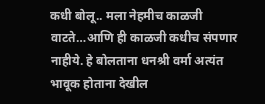कधी बोलू.. मला नेहमीच काळजी वाटते…आणि ही काळजी कधीच संपणार नाहीये. हे बोलताना धनश्री वर्मा अत्यंत भावूक होताना देखील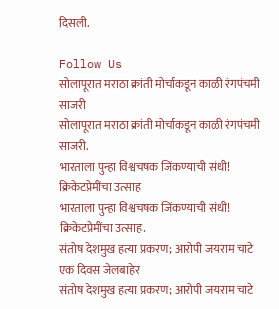दिसली.

Follow Us
सोलापूरात मराठा क्रांती मोर्चाकडून काळी रंगपंचमी साजरी
सोलापूरात मराठा क्रांती मोर्चाकडून काळी रंगपंचमी साजरी.
भारताला पुन्हा विश्वचषक जिंकण्याची संधी! क्रिकेटप्रेमींचा उत्साह
भारताला पुन्हा विश्वचषक जिंकण्याची संधी! क्रिकेटप्रेमींचा उत्साह.
संतोष देशमुख हत्या प्रकरण; आरोपी जयराम चाटे एक दिवस जेलबाहेर
संतोष देशमुख हत्या प्रकरण; आरोपी जयराम चाटे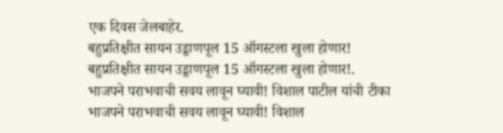एक दिवस जेलबाहेर.
बहुप्रतिक्षीत सायन उड्डाणपूल 15 ऑगस्टला खुला होणार!
बहुप्रतिक्षीत सायन उड्डाणपूल 15 ऑगस्टला खुला होणार!.
भाजपने पराभवाची सवय लावून घ्यावी! विशाल पाटील यांची टीका
भाजपने पराभवाची सवय लावून घ्यावी! विशाल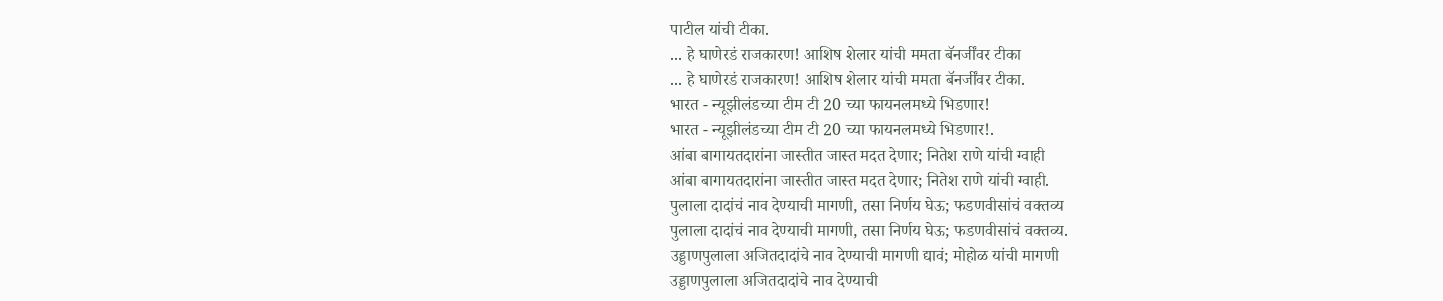पाटील यांची टीका.
... हे घाणेरडं राजकारण! आशिष शेलार यांची ममता बॅनर्जींवर टीका
... हे घाणेरडं राजकारण! आशिष शेलार यांची ममता बॅनर्जींवर टीका.
भारत - न्यूझीलंडच्या टीम टी 20 च्या फायनलमध्ये भिडणार!
भारत - न्यूझीलंडच्या टीम टी 20 च्या फायनलमध्ये भिडणार!.
आंबा बागायतदारांना जास्तीत जास्त मदत देणार; नितेश राणे यांची ग्वाही
आंबा बागायतदारांना जास्तीत जास्त मदत देणार; नितेश राणे यांची ग्वाही.
पुलाला दादांचं नाव देण्याची मागणी, तसा निर्णय घेऊ; फडणवीसांचं वक्तव्य
पुलाला दादांचं नाव देण्याची मागणी, तसा निर्णय घेऊ; फडणवीसांचं वक्तव्य.
उड्डाणपुलाला अजितदादांचे नाव देण्याची मागणी द्यावं; मोहोळ यांची मागणी
उड्डाणपुलाला अजितदादांचे नाव देण्याची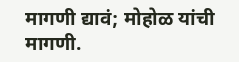मागणी द्यावं; मोहोळ यांची मागणी.